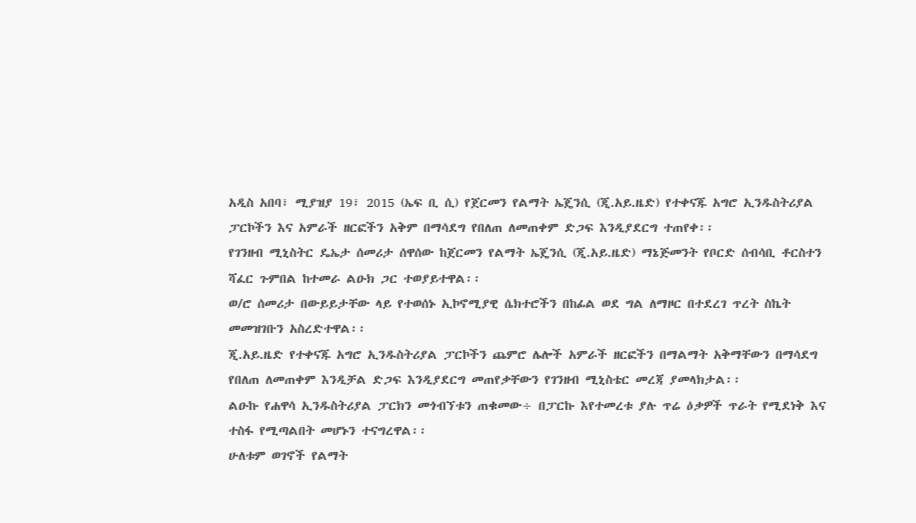አዲስ አበባ፣ ሚያዝያ 19፣ 2015 (ኤፍ ቢ ሲ) የጀርመን የልማት ኤጄንሲ (ጂ.አይ.ዜድ) የተቀናጁ አግሮ ኢንዱስትሪያል ፓርኮችን እና አምራች ዘርፎችን አቅም በማሳደግ የበለጠ ለመጠቀም ድጋፍ እንዲያደርግ ተጠየቀ፡፡
የገንዘብ ሚኒስትር ዴኤታ ሰመሪታ ሰዋሰው ከጀርመን የልማት ኤጄንሲ (ጂ.አይ.ዜድ) ማኔጅመንት የቦርድ ሰብሳቢ ቶርስተን ሻፈር ጉምበል ከተመራ ልዑክ ጋር ተወያይተዋል፡፡
ወ/ሮ ሰመሪታ በውይይታቸው ላይ የተወሰኑ ኢኮኖሚያዊ ሴክተሮችን በከፊል ወደ ግል ለማዞር በተደረገ ጥረት ስኬት መመዝገቡን አስረድተዋል፡፡
ጂ.አይ.ዜድ የተቀናጁ አግሮ ኢንዱስትሪያል ፓርኮችን ጨምሮ ሌሎች አምራች ዘርፎችን በማልማት አቅማቸውን በማሳደግ የበለጠ ለመጠቀም እንዲቻል ድጋፍ እንዲያደርግ መጠየቃቸውን የገንዘብ ሚኒስቴር መረጃ ያመላክታል፡፡
ልዑኩ የሐዋሳ ኢንዱስትሪያል ፓርክን መጎብኘቱን ጠቁመው÷ በፓርኩ እየተመረቱ ያሉ ጥሬ ዕቃዎች ጥራት የሚደነቅ እና ተስፋ የሚጣልበት መሆኑን ተናግረዋል፡፡
ሁለቱም ወገኖች የልማት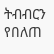ትብብርን የበለጠ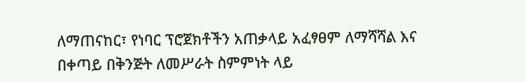ለማጠናከር፣ የነባር ፕሮጀክቶችን አጠቃላይ አፈፃፀም ለማሻሻል እና በቀጣይ በቅንጅት ለመሥራት ስምምነት ላይ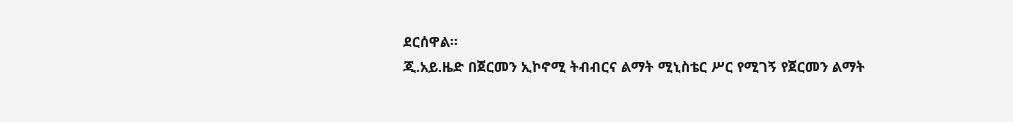ደርሰዋል፡፡
ጂ.አይ.ዜድ በጀርመን ኢኮኖሚ ትብብርና ልማት ሚኒስቴር ሥር የሚገኝ የጀርመን ልማት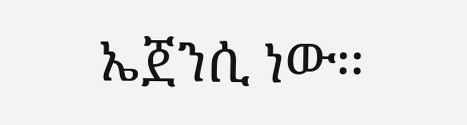ኤጀንሲ ነው፡፡